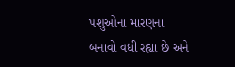પશુઓના મારણના બનાવો વધી રહ્યા છે અને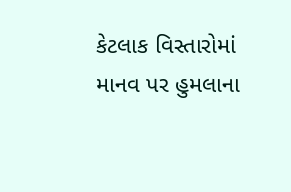કેટલાક વિસ્તારોમાં માનવ પર હુમલાના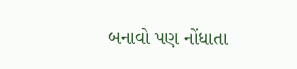બનાવો પણ નોંધાતા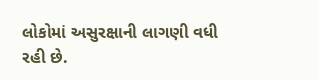લોકોમાં અસુરક્ષાની લાગણી વધી રહી છે.